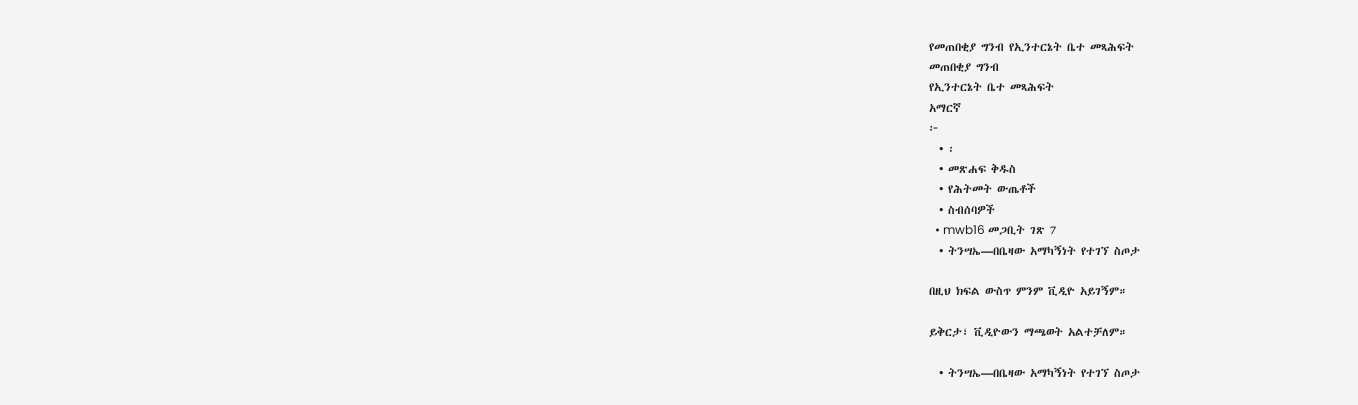የመጠበቂያ ግንብ የኢንተርኔት ቤተ መጻሕፍት
መጠበቂያ ግንብ
የኢንተርኔት ቤተ መጻሕፍት
አማርኛ
፦
  • ፡
  • መጽሐፍ ቅዱስ
  • የሕትመት ውጤቶች
  • ስብሰባዎች
  • mwb16 መጋቢት ገጽ 7
  • ትንሣኤ—በቤዛው አማካኝነት የተገኘ ስጦታ

በዚህ ክፍል ውስጥ ምንም ቪዲዮ አይገኝም።

ይቅርታ፣ ቪዲዮውን ማጫወት አልተቻለም።

  • ትንሣኤ—በቤዛው አማካኝነት የተገኘ ስጦታ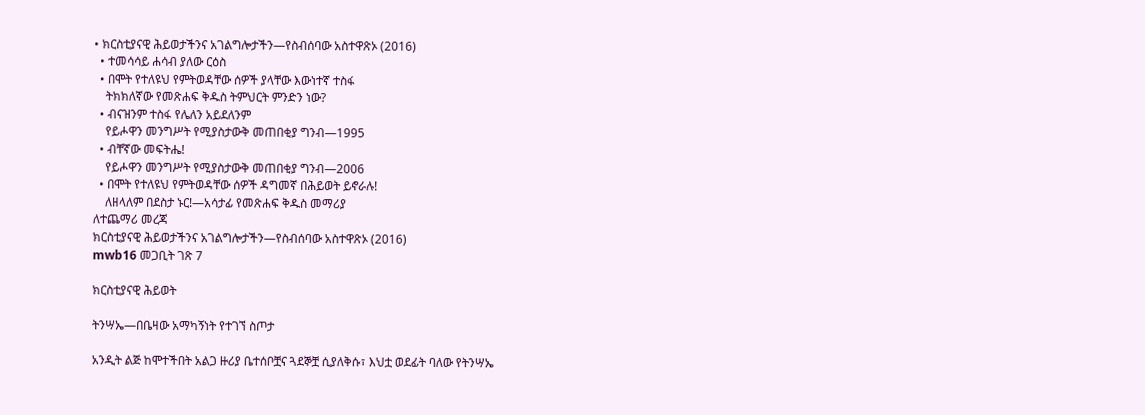• ክርስቲያናዊ ሕይወታችንና አገልግሎታችን—የስብሰባው አስተዋጽኦ (2016)
  • ተመሳሳይ ሐሳብ ያለው ርዕስ
  • በሞት የተለዩህ የምትወዳቸው ሰዎች ያላቸው እውነተኛ ተስፋ
    ትክክለኛው የመጽሐፍ ቅዱስ ትምህርት ምንድን ነው?
  • ብናዝንም ተስፋ የሌለን አይደለንም
    የይሖዋን መንግሥት የሚያስታውቅ መጠበቂያ ግንብ—1995
  • ብቸኛው መፍትሔ!
    የይሖዋን መንግሥት የሚያስታውቅ መጠበቂያ ግንብ—2006
  • በሞት የተለዩህ የምትወዳቸው ሰዎች ዳግመኛ በሕይወት ይኖራሉ!
    ለዘላለም በደስታ ኑር!—አሳታፊ የመጽሐፍ ቅዱስ መማሪያ
ለተጨማሪ መረጃ
ክርስቲያናዊ ሕይወታችንና አገልግሎታችን—የስብሰባው አስተዋጽኦ (2016)
mwb16 መጋቢት ገጽ 7

ክርስቲያናዊ ሕይወት

ትንሣኤ—በቤዛው አማካኝነት የተገኘ ስጦታ

አንዲት ልጅ ከሞተችበት አልጋ ዙሪያ ቤተሰቦቿና ጓደኞቿ ሲያለቅሱ፣ እህቷ ወደፊት ባለው የትንሣኤ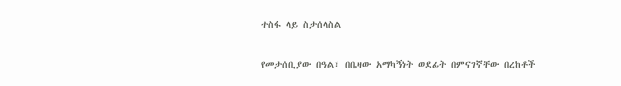ተስፋ ላይ ስታሰላስል

የመታሰቢያው በዓል፣ በቤዛው አማካኝነት ወደፊት በምናገኛቸው በረከቶች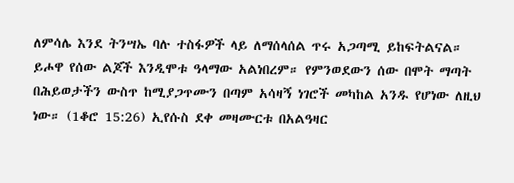ለምሳሌ እንደ ትንሣኤ ባሉ ተስፋዎች ላይ ለማሰላሰል ጥሩ አጋጣሚ ይከፍትልናል። ይሖዋ የሰው ልጆች እንዲሞቱ ዓላማው አልነበረም። የምንወደውን ሰው በሞት ማጣት በሕይወታችን ውስጥ ከሚያጋጥሙን በጣም አሳዛኝ ነገሮች መካከል አንዱ የሆነው ለዚህ ነው። (1ቆሮ 15:26) ኢየሱስ ደቀ መዛሙርቱ በአልዓዛር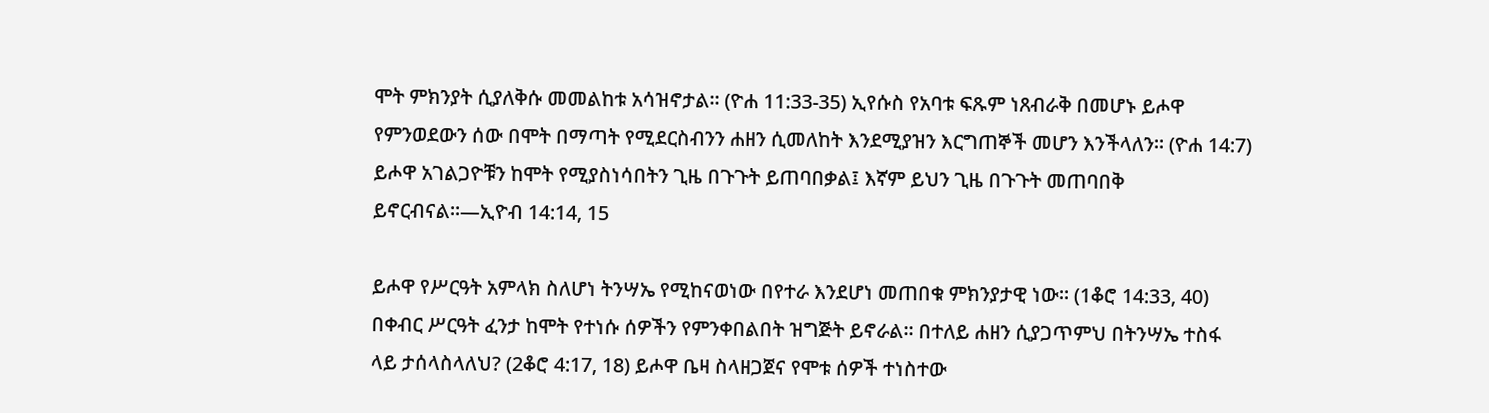ሞት ምክንያት ሲያለቅሱ መመልከቱ አሳዝኖታል። (ዮሐ 11:33-35) ኢየሱስ የአባቱ ፍጹም ነጸብራቅ በመሆኑ ይሖዋ የምንወደውን ሰው በሞት በማጣት የሚደርስብንን ሐዘን ሲመለከት እንደሚያዝን እርግጠኞች መሆን እንችላለን። (ዮሐ 14:7) ይሖዋ አገልጋዮቹን ከሞት የሚያስነሳበትን ጊዜ በጉጉት ይጠባበቃል፤ እኛም ይህን ጊዜ በጉጉት መጠባበቅ ይኖርብናል።—ኢዮብ 14:14, 15

ይሖዋ የሥርዓት አምላክ ስለሆነ ትንሣኤ የሚከናወነው በየተራ እንደሆነ መጠበቁ ምክንያታዊ ነው። (1ቆሮ 14:33, 40) በቀብር ሥርዓት ፈንታ ከሞት የተነሱ ሰዎችን የምንቀበልበት ዝግጅት ይኖራል። በተለይ ሐዘን ሲያጋጥምህ በትንሣኤ ተስፋ ላይ ታሰላስላለህ? (2ቆሮ 4:17, 18) ይሖዋ ቤዛ ስላዘጋጀና የሞቱ ሰዎች ተነስተው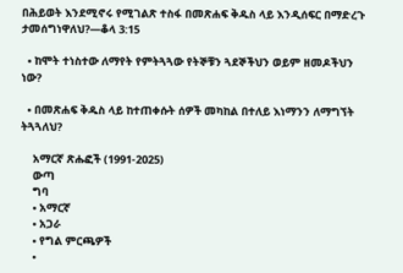በሕይወት እንደሚኖሩ የሚገልጽ ተስፋ በመጽሐፍ ቅዱስ ላይ እንዲሰፍር በማድረጉ ታመሰግነዋለህ?—ቆላ 3:15

  • ከሞት ተነስተው ለማየት የምትጓጓው የትኞቹን ጓደኞችህን ወይም ዘመዶችህን ነው?

  • በመጽሐፍ ቅዱስ ላይ ከተጠቀሱት ሰዎች መካከል በተለይ እነማንን ለማግኘት ትጓጓለህ?

    አማርኛ ጽሑፎች (1991-2025)
    ውጣ
    ግባ
    • አማርኛ
    • አጋራ
    • የግል ምርጫዎች
    •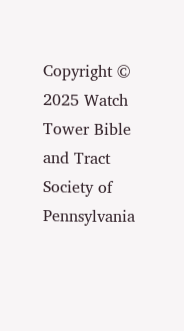Copyright © 2025 Watch Tower Bible and Tract Society of Pennsylvania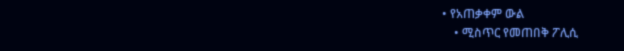• የአጠቃቀም ውል
    • ሚስጥር የመጠበቅ ፖሊሲ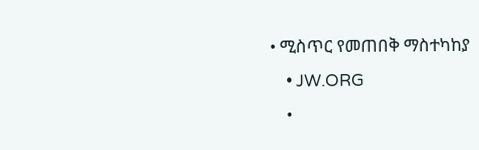• ሚስጥር የመጠበቅ ማስተካከያ
    • JW.ORG
    •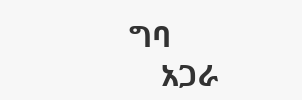ግባ
    አጋራ